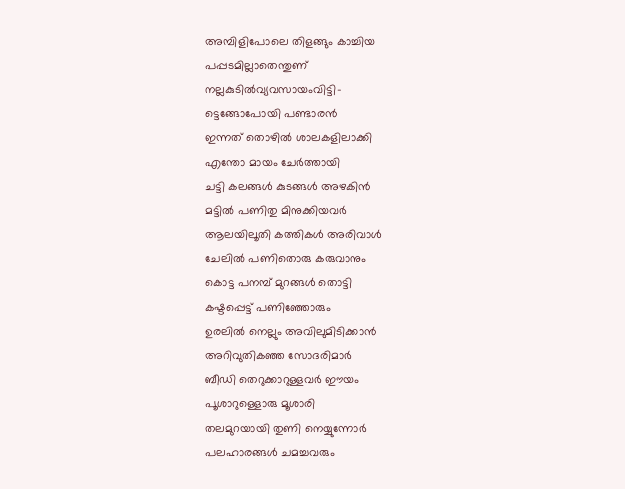അമ്പിളിപോലെ തിളങ്ങും കാച്ചിയ
പപ്പടമില്ലാതെന്തുണ്
നല്ലകുടിൽവ്യവസായംവിട്ടി-
ട്ടെങ്ങോപോയി പണ്ടാരൻ
ഇന്നത് തൊഴിൽ ശാലകളിലാക്കി
എന്തോ മായം ചേർത്തായി
ചട്ടി കലങ്ങൾ കുടങ്ങൾ അഴകിൻ
മട്ടിൽ പണിതു മിനുക്കിയവർ
ആലയിലൂതി കത്തികൾ അരിവാൾ
ചേലിൽ പണിതൊരു കരുവാനും
കൊട്ട പനമ്പ് മുറങ്ങൾ തൊട്ടി
കഷ്ടപ്പെട്ട് പണിഞ്ഞോരും
ഉരലിൽ നെല്ലും അവിലുമിടിക്കാൻ
അറിവുതികഞ്ഞ സോദരിമാർ
ബീഡി തെറുക്കാറുള്ളവർ ഈയം
പൂശാറുള്ളൊരു മൂശാരി
തലമുറയായി തുണി നെയ്യുന്നോർ
പലഹാരങ്ങൾ ചമച്ചവരും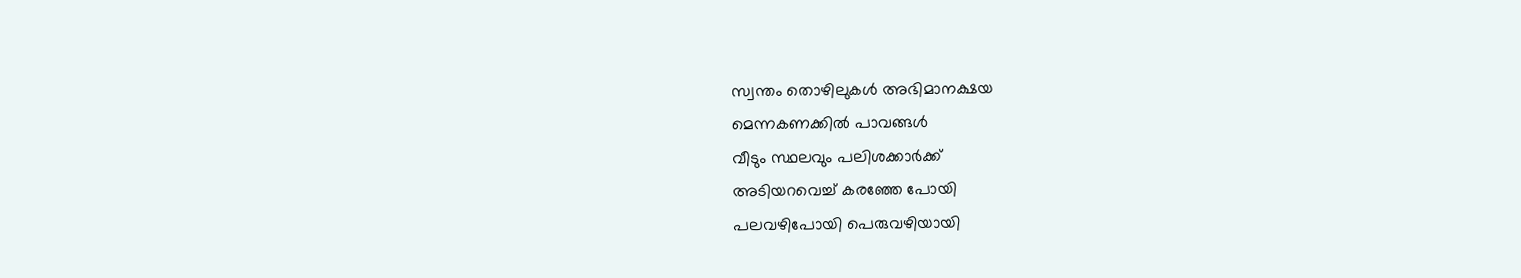സ്വന്തം തൊഴിലുകൾ അഭിമാനക്ഷയ
മെന്നകണക്കിൽ പാവങ്ങൾ
വീടും സ്ഥലവും പലിശക്കാർക്ക്
അടിയറവെച്ച് കരഞ്ഞേ പോയി
പലവഴിപോയി പെരുവഴിയായി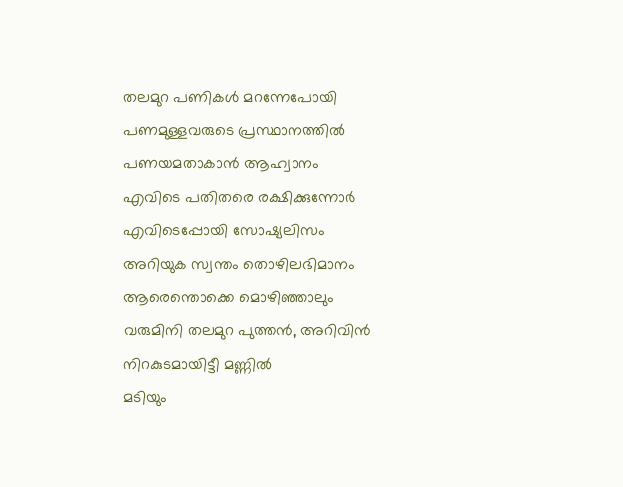തലമുറ പണികൾ മറന്നേപോയി
പണമുള്ളവരുടെ പ്രസ്ഥാനത്തിൽ
പണയമതാകാൻ ആഹ്വാനം
എവിടെ പതിതരെ രക്ഷിക്കുന്നോർ
എവിടെപ്പോയി സോഷ്യലിസം
അറിയുക സ്വന്തം തൊഴിലഭിമാനം
ആരെന്തൊക്കെ മൊഴിഞ്ഞാലും
വരുമിനി തലമുറ പുത്തൻ, അറിവിൻ
നിറകുടമായിട്ടീ മണ്ണിൽ
മടിയും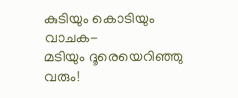കുടിയും കൊടിയും വാചക-
മടിയും ദൂരെയെറിഞ്ഞു വരും!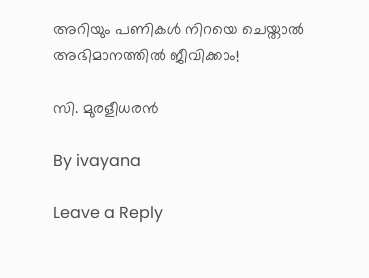അറിയും പണികൾ നിറയെ ചെയ്താൽ
അഭിമാനത്തിൽ ജീവിക്കാം!

സി. മുരളീധരൻ

By ivayana

Leave a Reply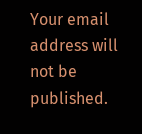Your email address will not be published.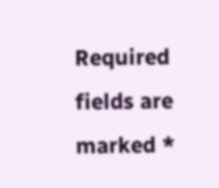Required fields are marked *